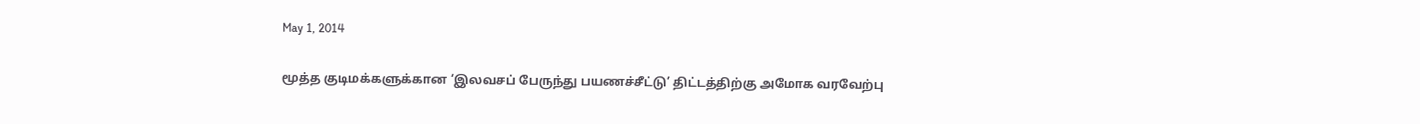May 1, 2014

மூத்த குடிமக்களுக்கான ‘இலவசப் பேருந்து பயணச்சீட்டு’ திட்டத்திற்கு அமோக வரவேற்பு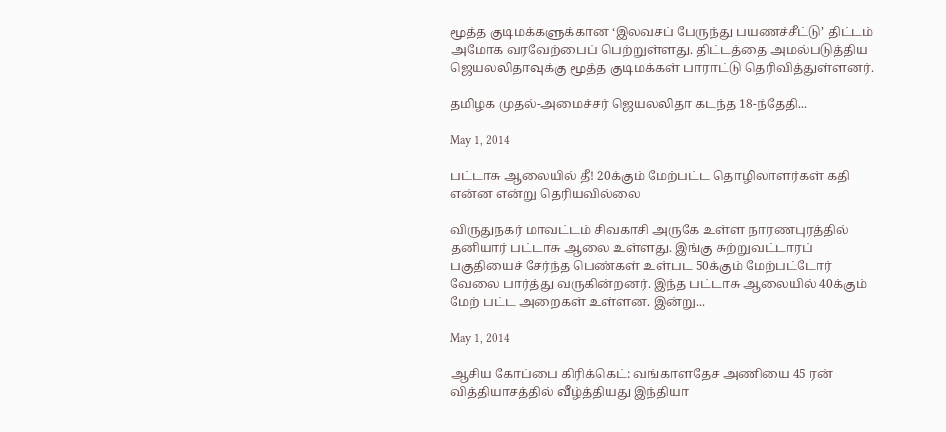மூத்த குடிமக்களுக்கான ‘இலவசப் பேருந்து பயணச்சீட்டு’ திட்டம் அமோக வரவேற்பைப் பெற்றுள்ளது. திட்டத்தை அமல்படுத்திய ஜெயலலிதாவுக்கு மூத்த குடிமக்கள் பாராட்டு தெரிவித்துள்ளனர்.

தமிழக முதல்-அமைச்சர் ஜெயலலிதா கடந்த 18-ந்தேதி...

May 1, 2014

பட்டாசு ஆலையில் தீ! 20க்கும் மேற்பட்ட தொழிலாளர்கள் கதி என்ன என்று தெரியவில்லை

விருதுநகர் மாவட்டம் சிவகாசி அருகே உள்ள நாரணபுரத்தில் தனியார் பட்டாசு ஆலை உள்ளது. இங்கு சுற்றுவட்டாரப் பகுதியைச் சேர்ந்த பெண்கள் உள்பட 50க்கும் மேற்பட்டோர் வேலை பார்த்து வருகின்றனர். இந்த பட்டாசு ஆலையில் 40க்கும் மேற் பட்ட அறைகள் உள்ளன. இன்று...

May 1, 2014

ஆசிய கோப்பை கிரிக்கெட்: வங்காளதேச அணியை 45 ரன் வித்தியாசத்தில் வீழ்த்தியது இந்தியா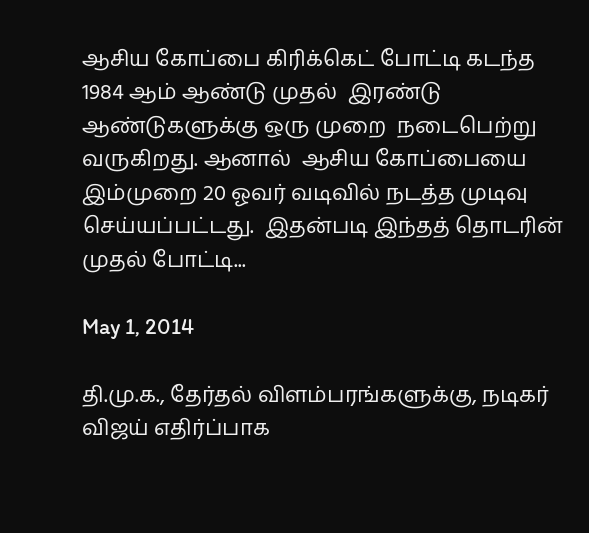ஆசிய கோப்பை கிரிக்கெட் போட்டி கடந்த 1984 ஆம் ஆண்டு முதல்  இரண்டு ஆண்டுகளுக்கு ஒரு முறை  நடைபெற்று வருகிறது. ஆனால்  ஆசிய கோப்பையை இம்முறை 20 ஓவர் வடிவில் நடத்த முடிவு செய்யப்பட்டது.  இதன்படி இந்தத் தொடரின் முதல் போட்டி...

May 1, 2014

தி.மு.க., தேர்தல் விளம்பரங்களுக்கு, நடிகர் விஜய் எதிர்ப்பாக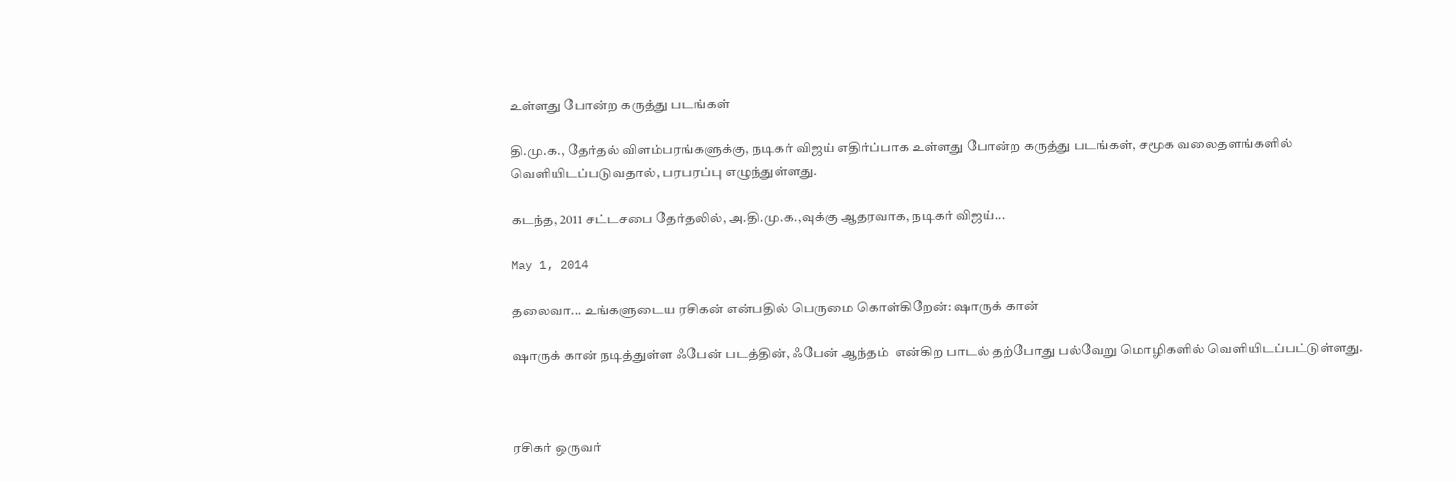உள்ளது போன்ற கருத்து படங்கள்

தி.மு.க., தேர்தல் விளம்பரங்களுக்கு, நடிகர் விஜய் எதிர்ப்பாக உள்ளது போன்ற கருத்து படங்கள், சமூக வலைதளங்களில் வெளியிடப்படுவதால், பரபரப்பு எழுந்துள்ளது.

கடந்த, 2011 சட்டசபை தேர்தலில், அ.தி.மு.க.,வுக்கு ஆதரவாக, நடிகர் விஜய்...

May 1, 2014

தலைவா... உங்களுடைய ரசிகன் என்பதில் பெருமை கொள்கிறேன்: ஷாருக் கான்

ஷாருக் கான் நடித்துள்ள ஃபேன் படத்தின், ஃபேன் ஆந்தம்  என்கிற பாடல் தற்போது பல்வேறு மொழிகளில் வெளியிடப்பட்டுள்ளது.



ரசிகர் ஒருவர்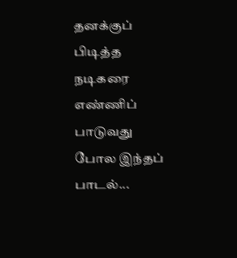தனக்குப் பிடித்த நடிகரை எண்ணிப் பாடுவது போல இந்தப் பாடல்...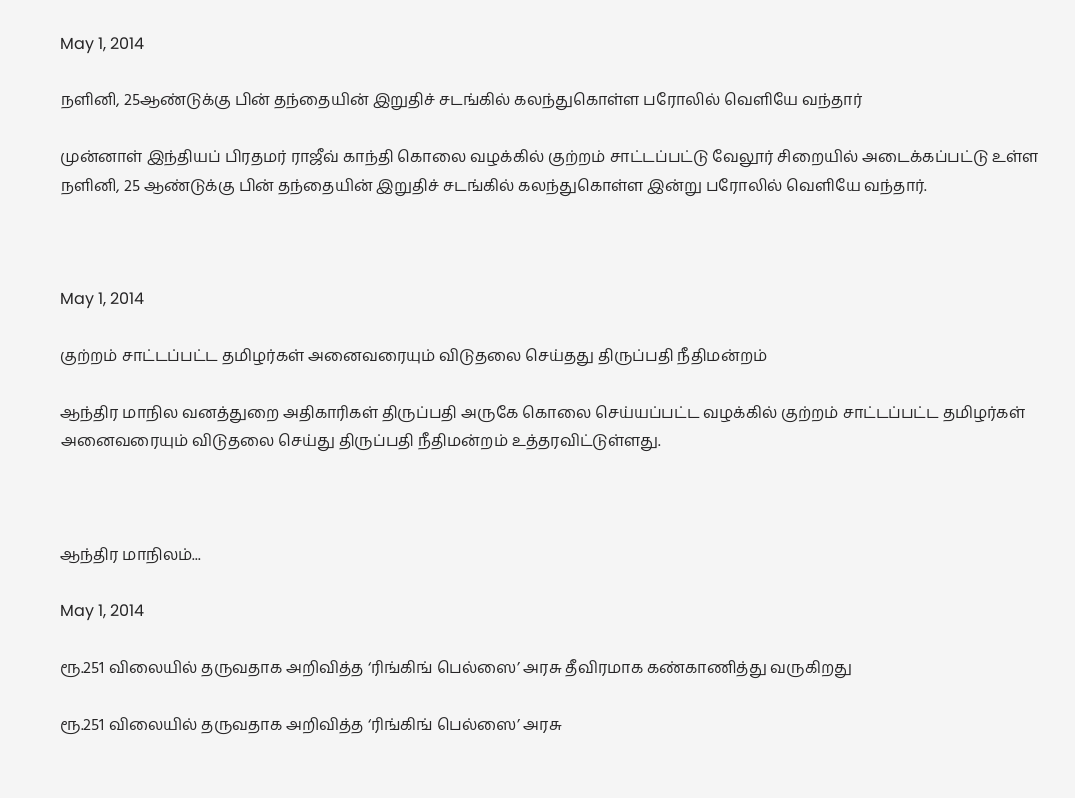May 1, 2014

நளினி, 25ஆண்டுக்கு பின் தந்தையின் இறுதிச் சடங்கில் கலந்துகொள்ள பரோலில் வெளியே வந்தார்

முன்னாள் இந்தியப் பிரதமர் ராஜீவ் காந்தி கொலை வழக்கில் குற்றம் சாட்டப்பட்டு வேலூர் சிறையில் அடைக்கப்பட்டு உள்ள நளினி, 25 ஆண்டுக்கு பின் தந்தையின் இறுதிச் சடங்கில் கலந்துகொள்ள இன்று பரோலில் வெளியே வந்தார்.



May 1, 2014

குற்றம் சாட்டப்பட்ட தமிழர்கள் அனைவரையும் விடுதலை செய்தது திருப்பதி நீதிமன்றம்

ஆந்திர மாநில வனத்துறை அதிகாரிகள் திருப்பதி அருகே கொலை செய்யப்பட்ட வழக்கில் குற்றம் சாட்டப்பட்ட தமிழர்கள் அனைவரையும் விடுதலை செய்து திருப்பதி நீதிமன்றம் உத்தரவிட்டுள்ளது.



ஆந்திர மாநிலம்...

May 1, 2014

ரூ.251 விலையில் தருவதாக அறிவித்த ‘ரிங்கிங் பெல்ஸை’ அரசு தீவிரமாக கண்காணித்து வருகிறது

ரூ.251 விலையில் தருவதாக அறிவித்த ‘ரிங்கிங் பெல்ஸை’ அரசு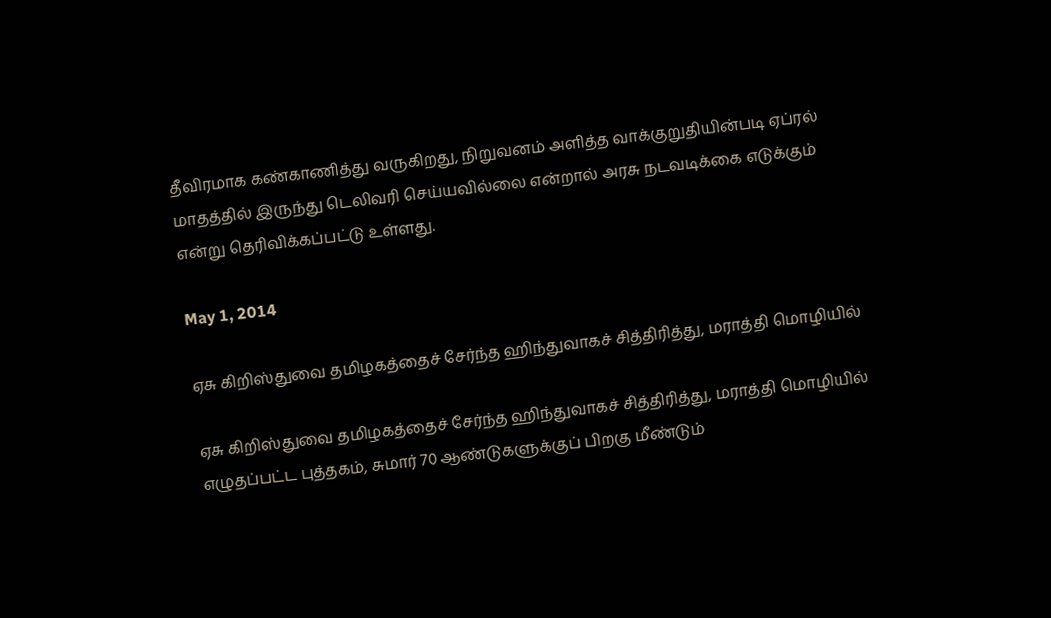தீவிரமாக கண்காணித்து வருகிறது, நிறுவனம் அளித்த வாக்குறுதியின்படி ஏப்ரல் மாதத்தில் இருந்து டெலிவரி செய்யவில்லை என்றால் அரசு நடவடிக்கை எடுக்கும் என்று தெரிவிக்கப்பட்டு உள்ளது.

May 1, 2014

ஏசு கிறிஸ்துவை தமிழகத்தைச் சேர்ந்த ஹிந்துவாகச் சித்திரித்து, மராத்தி மொழியில்

ஏசு கிறிஸ்துவை தமிழகத்தைச் சேர்ந்த ஹிந்துவாகச் சித்திரித்து, மராத்தி மொழியில் எழுதப்பட்ட புத்தகம், சுமார் 70 ஆண்டுகளுக்குப் பிறகு மீண்டும்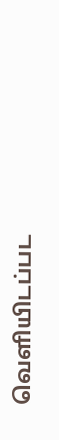வெளியிடப்பட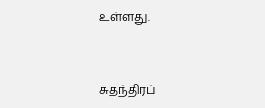உள்ளது.



சுதந்திரப்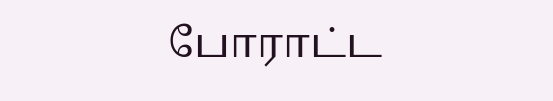போராட்ட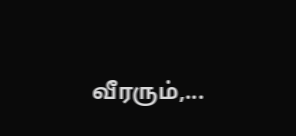வீரரும்,...